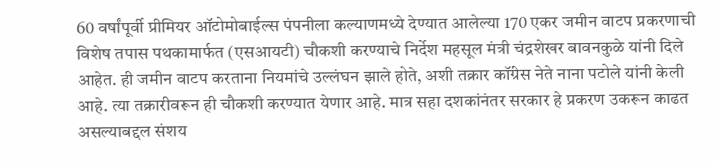60 वर्षांपूर्वी प्रीमियर ऑटोमोबाईल्स पंपनीला कल्याणमध्ये देण्यात आलेल्या 170 एकर जमीन वाटप प्रकरणाची विशेष तपास पथकामार्फत (एसआयटी) चौकशी करण्याचे निर्देश महसूल मंत्री चंद्रशेखर बावनकुळे यांनी दिले आहेत. ही जमीन वाटप करताना नियमांचे उल्लंघन झाले होते, अशी तक्रार कॉंग्रेस नेते नाना पटोले यांनी केली आहे. त्या तक्रारीवरून ही चौकशी करण्यात येणार आहे. मात्र सहा दशकांनंतर सरकार हे प्रकरण उकरून काढत असल्याबद्दल संशय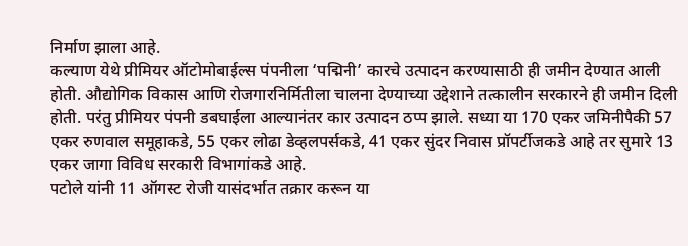निर्माण झाला आहे.
कल्याण येथे प्रीमियर ऑटोमोबाईल्स पंपनीला ‘पद्मिनी’ कारचे उत्पादन करण्यासाठी ही जमीन देण्यात आली होती. औद्योगिक विकास आणि रोजगारनिर्मितीला चालना देण्याच्या उद्देशाने तत्कालीन सरकारने ही जमीन दिली होती. परंतु प्रीमियर पंपनी डबघाईला आल्यानंतर कार उत्पादन ठप्प झाले. सध्या या 170 एकर जमिनीपैकी 57 एकर रुणवाल समूहाकडे, 55 एकर लोढा डेव्हलपर्सकडे, 41 एकर सुंदर निवास प्रॉपर्टीजकडे आहे तर सुमारे 13 एकर जागा विविध सरकारी विभागांकडे आहे.
पटोले यांनी 11 ऑगस्ट रोजी यासंदर्भात तक्रार करून या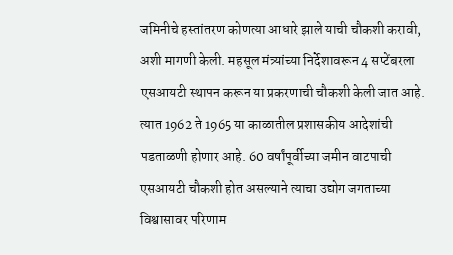जमिनीचे हस्तांतरण कोणत्या आधारे झाले याची चौकशी करावी, अशी मागणी केली. महसूल मंत्र्यांच्या निर्देशावरून 4 सप्टेंबरला एसआयटी स्थापन करून या प्रकरणाची चौकशी केली जात आहे. त्यात 1962 ते 1965 या काळातील प्रशासकीय आदेशांची पडताळणी होणार आहे. 60 वर्षांपूर्वीच्या जमीन वाटपाची एसआयटी चौकशी होत असल्याने त्याचा उद्योग जगताच्या विश्वासावर परिणाम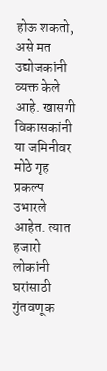होऊ शकतो, असे मत उद्योजकांनी व्यक्त केले आहे. खासगी विकासकांनी या जमिनीवर मोठे गृह प्रकल्प उभारले आहेत. त्यात हजारो लोकांनी घरांसाठी गुंतवणूक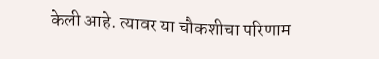केली आहे. त्यावर या चौकशीचा परिणाम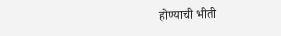होण्याची भीती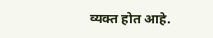व्यक्त होत आहे.